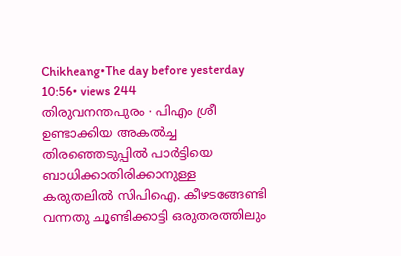Chikheang•The day before yesterday 10:56• views 244
തിരുവനന്തപുരം ∙ പിഎം ശ്രീ ഉണ്ടാക്കിയ അകൽച്ച തിരഞ്ഞെടുപ്പിൽ പാർട്ടിയെ ബാധിക്കാതിരിക്കാനുള്ള കരുതലിൽ സിപിഐ. കീഴടങ്ങേണ്ടി വന്നതു ചൂണ്ടിക്കാട്ടി ഒരുതരത്തിലും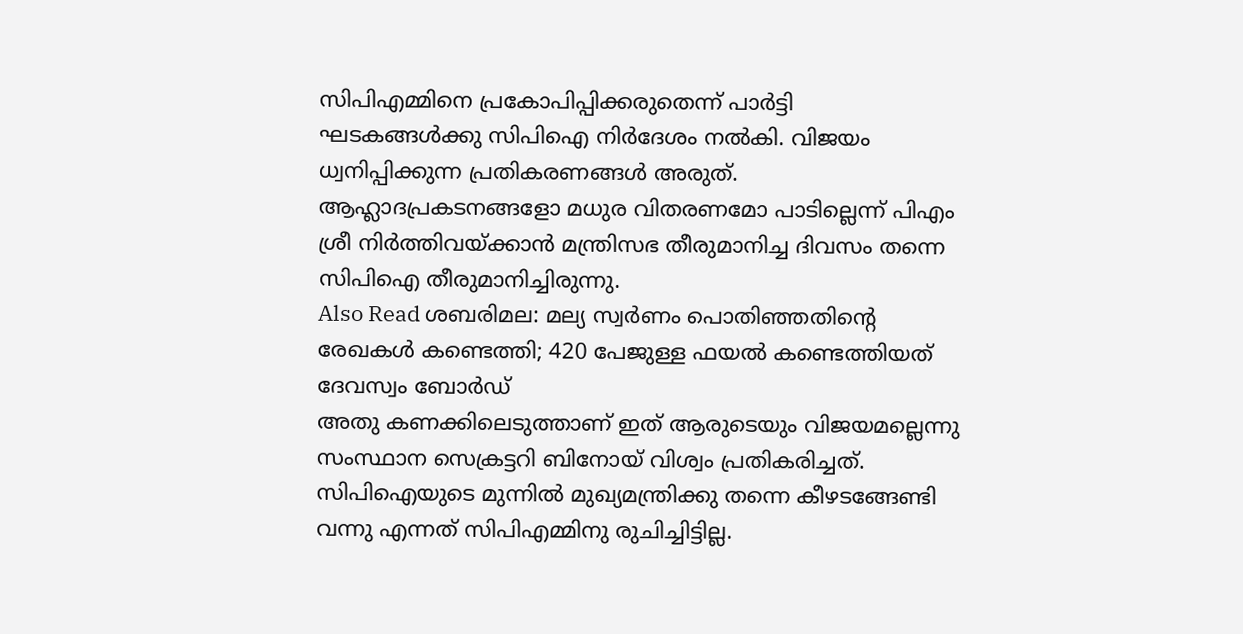സിപിഎമ്മിനെ പ്രകോപിപ്പിക്കരുതെന്ന് പാർട്ടി ഘടകങ്ങൾക്കു സിപിഐ നിർദേശം നൽകി. വിജയം ധ്വനിപ്പിക്കുന്ന പ്രതികരണങ്ങൾ അരുത്. ആഹ്ലാദപ്രകടനങ്ങളോ മധുര വിതരണമോ പാടില്ലെന്ന് പിഎം ശ്രീ നിർത്തിവയ്ക്കാൻ മന്ത്രിസഭ തീരുമാനിച്ച ദിവസം തന്നെ സിപിഐ തീരുമാനിച്ചിരുന്നു.
Also Read ശബരിമല: മല്യ സ്വർണം പൊതിഞ്ഞതിന്റെ രേഖകൾ കണ്ടെത്തി; 420 പേജുള്ള ഫയൽ കണ്ടെത്തിയത് ദേവസ്വം ബോർഡ്
അതു കണക്കിലെടുത്താണ് ഇത് ആരുടെയും വിജയമല്ലെന്നു സംസ്ഥാന സെക്രട്ടറി ബിനോയ് വിശ്വം പ്രതികരിച്ചത്. സിപിഐയുടെ മുന്നിൽ മുഖ്യമന്ത്രിക്കു തന്നെ കീഴടങ്ങേണ്ടി വന്നു എന്നത് സിപിഎമ്മിനു രുചിച്ചിട്ടില്ല.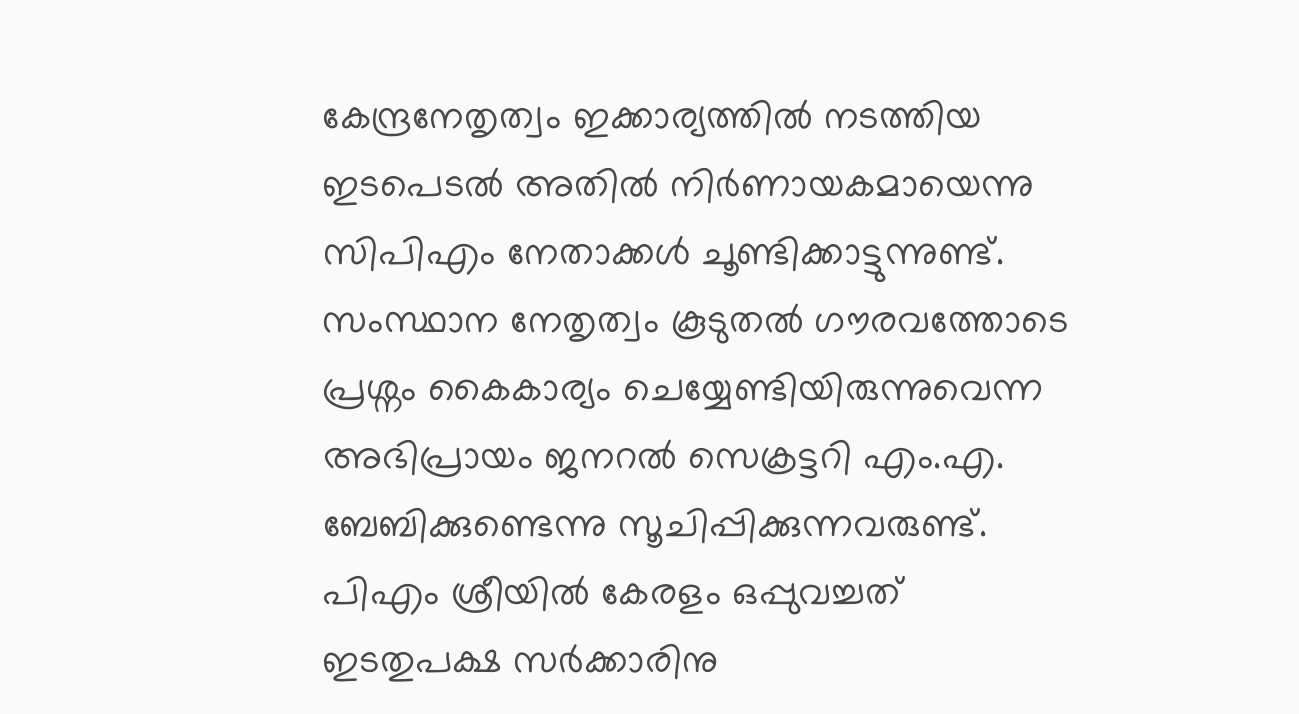കേന്ദ്രനേതൃത്വം ഇക്കാര്യത്തിൽ നടത്തിയ ഇടപെടൽ അതിൽ നിർണായകമായെന്നു സിപിഎം നേതാക്കൾ ചൂണ്ടിക്കാട്ടുന്നുണ്ട്. സംസ്ഥാന നേതൃത്വം കൂടുതൽ ഗൗരവത്തോടെ പ്രശ്നം കൈകാര്യം ചെയ്യേണ്ടിയിരുന്നുവെന്ന അഭിപ്രായം ജനറൽ സെക്രട്ടറി എം.എ. ബേബിക്കുണ്ടെന്നു സൂചിപ്പിക്കുന്നവരുണ്ട്.
പിഎം ശ്രീയിൽ കേരളം ഒപ്പുവച്ചത് ഇടതുപക്ഷ സർക്കാരിനു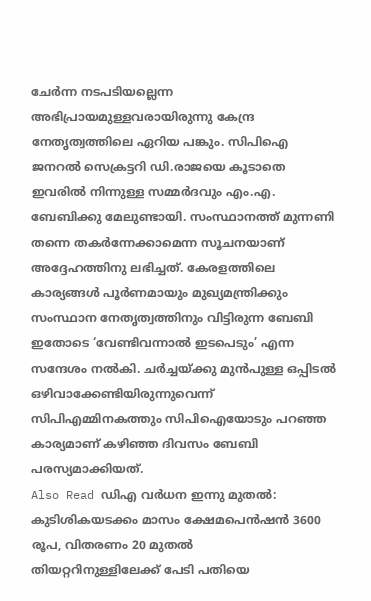ചേർന്ന നടപടിയല്ലെന്ന അഭിപ്രായമുള്ളവരായിരുന്നു കേന്ദ്ര നേതൃത്വത്തിലെ ഏറിയ പങ്കും. സിപിഐ ജനറൽ സെക്രട്ടറി ഡി.രാജയെ കൂടാതെ ഇവരിൽ നിന്നുള്ള സമ്മർദവും എം.എ. ബേബിക്കു മേലുണ്ടായി. സംസ്ഥാനത്ത് മുന്നണി തന്നെ തകർന്നേക്കാമെന്ന സൂചനയാണ് അദ്ദേഹത്തിനു ലഭിച്ചത്. കേരളത്തിലെ കാര്യങ്ങൾ പൂർണമായും മുഖ്യമന്ത്രിക്കും സംസ്ഥാന നേതൃത്വത്തിനും വിട്ടിരുന്ന ബേബി ഇതോടെ ‘വേണ്ടിവന്നാൽ ഇടപെടും’ എന്ന സന്ദേശം നൽകി. ചർച്ചയ്ക്കു മുൻപുള്ള ഒപ്പിടൽ ഒഴിവാക്കേണ്ടിയിരുന്നുവെന്ന് സിപിഎമ്മിനകത്തും സിപിഐയോടും പറഞ്ഞ കാര്യമാണ് കഴിഞ്ഞ ദിവസം ബേബി പരസ്യമാക്കിയത്.
Also Read ഡിഎ വർധന ഇന്നു മുതൽ: കുടിശികയടക്കം മാസം ക്ഷേമപെൻഷൻ 3600 രൂപ, വിതരണം 20 മുതൽ
തിയറ്ററിനുള്ളിലേക്ക് പേടി പതിയെ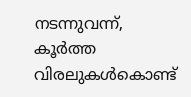നടന്നുവന്ന്, കൂർത്ത വിരലുകൾകൊണ്ട്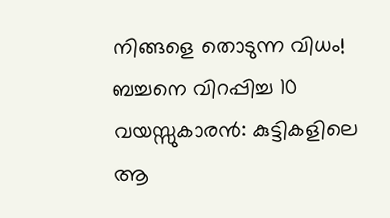നിങ്ങളെ തൊടുന്ന വിധം!
ബച്ചനെ വിറപ്പിച്ച 10 വയസ്സുകാരൻ: കുട്ടികളിലെ ആ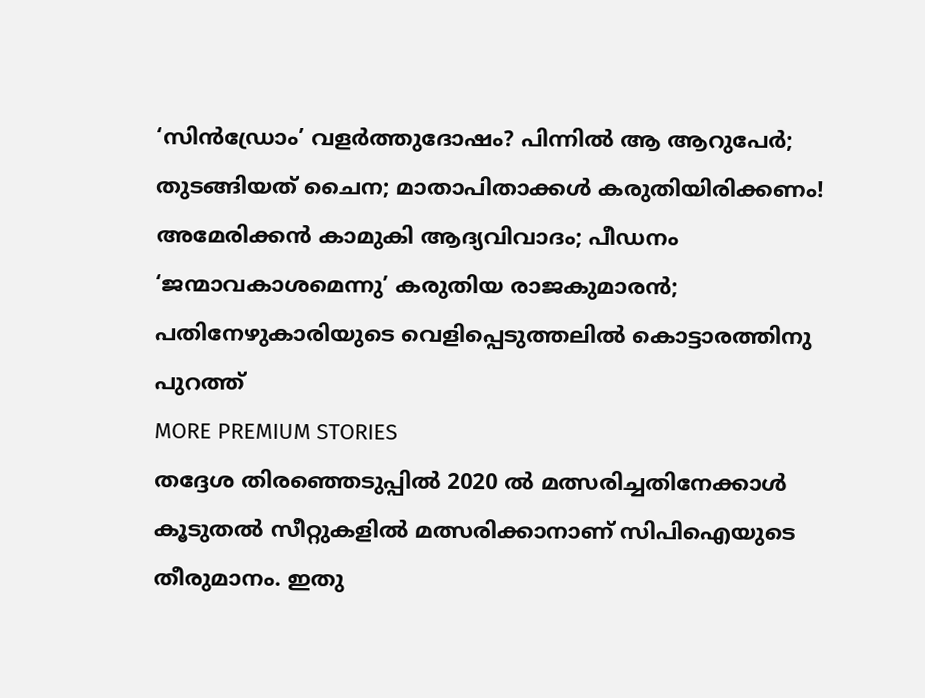‘സിൻഡ്രോം’ വളർത്തുദോഷം? പിന്നിൽ ആ ആറുപേർ; തുടങ്ങിയത് ചൈന; മാതാപിതാക്കൾ കരുതിയിരിക്കണം!
അമേരിക്കൻ കാമുകി ആദ്യവിവാദം; പീഡനം ‘ജന്മാവകാശമെന്നു’ കരുതിയ രാജകുമാരൻ; പതിനേഴുകാരിയുടെ വെളിപ്പെടുത്തലിൽ കൊട്ടാരത്തിനു പുറത്ത്
MORE PREMIUM STORIES
തദ്ദേശ തിരഞ്ഞെടുപ്പിൽ 2020 ൽ മത്സരിച്ചതിനേക്കാൾ കൂടുതൽ സീറ്റുകളിൽ മത്സരിക്കാനാണ് സിപിഐയുടെ തീരുമാനം. ഇതു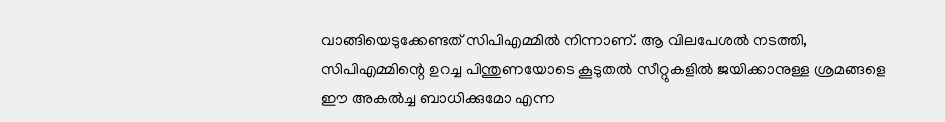വാങ്ങിയെടുക്കേണ്ടത് സിപിഎമ്മിൽ നിന്നാണ്. ആ വിലപേശൽ നടത്തി, സിപിഎമ്മിന്റെ ഉറച്ച പിന്തുണയോടെ കൂടുതൽ സീറ്റുകളിൽ ജയിക്കാനുള്ള ശ്രമങ്ങളെ ഈ അകൽച്ച ബാധിക്കുമോ എന്ന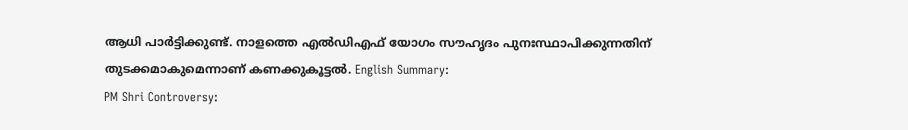ആധി പാർട്ടിക്കുണ്ട്. നാളത്തെ എൽഡിഎഫ് യോഗം സൗഹൃദം പുനഃസ്ഥാപിക്കുന്നതിന് തുടക്കമാകുമെന്നാണ് കണക്കുകൂട്ടൽ. English Summary:
PM Shri Controversy: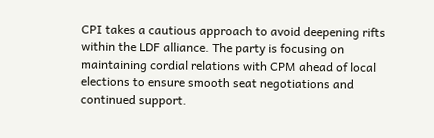CPI takes a cautious approach to avoid deepening rifts within the LDF alliance. The party is focusing on maintaining cordial relations with CPM ahead of local elections to ensure smooth seat negotiations and continued support.